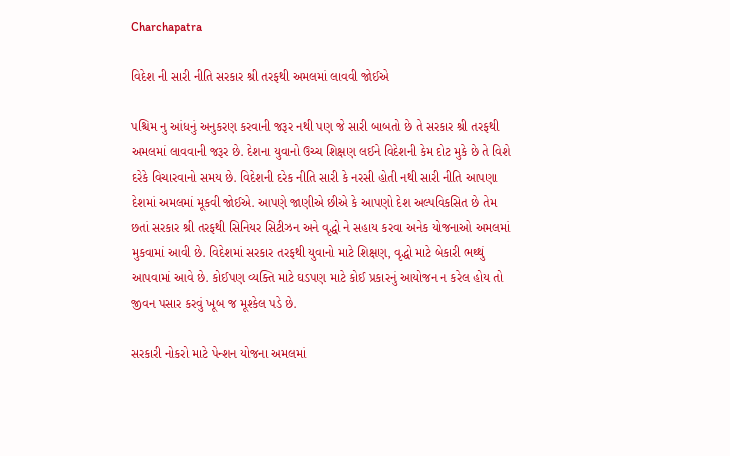Charchapatra

વિદેશ ની સારી નીતિ સરકાર શ્રી તરફથી અમલમાં લાવવી જોઈએ

પશ્ચિમ નુ આંધનું અનુકરણ કરવાની જરૂર નથી પણ જે સારી બાબતો છે તે સરકાર શ્રી તરફથી અમલમાં લાવવાની જરૂર છે. દેશના યુવાનો ઉચ્ચ શિક્ષણ લઈને વિદેશની કેમ દોટ મુકે છે તે વિશે દરેકે વિચારવાનો સમય છે. વિદેશની દરેક નીતિ સારી કે નરસી હોતી નથી સારી નીતિ આપણા દેશમાં અમલમાં મૂકવી જોઈએ. આપણે જાણીએ છીએ કે આપણો દેશ અલ્પવિકસિત છે તેમ છતાં સરકાર શ્રી તરફથી સિનિયર સિટીઝન અને વૃદ્ધો ને સહાય કરવા અનેક યોજનાઓ અમલમાં મુકવામાં આવી છે. વિદેશમાં સરકાર તરફથી યુવાનો માટે શિક્ષણ, વૃદ્ધો માટે બેકારી ભથ્થું આપવામાં આવે છે. કોઈપણ વ્યક્તિ માટે ઘડપણ માટે કોઈ પ્રકારનું આયોજન ન કરેલ હોય તો જીવન પસાર કરવું ખૂબ જ મૂશ્કેલ પડે છે.

સરકારી નોકરો માટે પેન્શન યોજના અમલમાં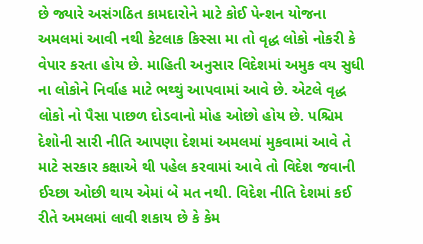છે જ્યારે અસંગઠિત કામદારોને માટે કોઈ પેન્શન યોજના અમલમાં આવી નથી કેટલાક કિસ્સા મા તો વૃદ્ધ લોકો નોકરી કે વેપાર કરતા હોય છે. માહિતી અનુસાર વિદેશમાં અમુક વય સુધી ના લોકોને નિર્વાહ માટે ભથ્થું આપવામાં આવે છે. એટલે વૃદ્ધ લોકો નો પૈસા પાછળ દોડવાનો મોહ ઓછો હોય છે. પશ્ચિમ દેશોની સારી નીતિ આપણા દેશમાં અમલમાં મુકવામાં આવે તે માટે સરકાર કક્ષાએ થી પહેલ કરવામાં આવે તો વિદેશ જવાની ઈચ્છા ઓછી થાય એમાં બે મત નથી. વિદેશ નીતિ દેશમાં કઈ રીતે અમલમાં લાવી શકાય છે કે કેમ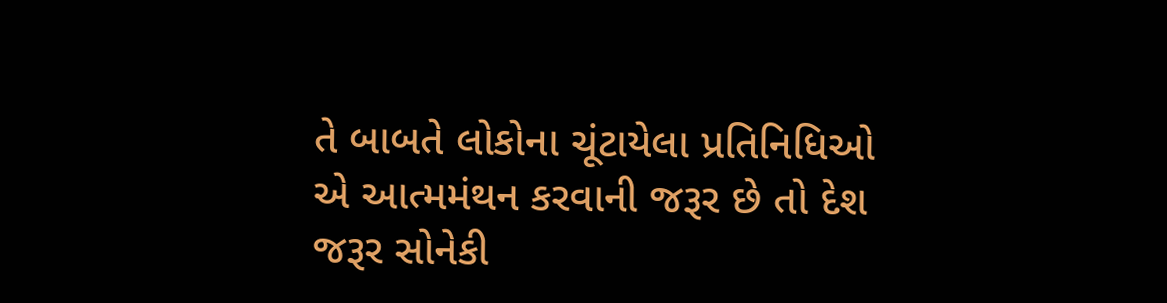તે બાબતે લોકોના ચૂંટાયેલા પ્રતિનિધિઓ એ આત્મમંથન કરવાની જરૂર છે તો દેશ જરૂર સોનેકી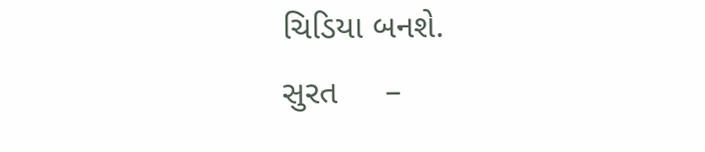ચિડિયા બનશે.
સુરત     –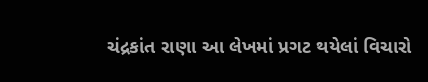ચંદ્રકાંત રાણા આ લેખમાં પ્રગટ થયેલાં વિચારો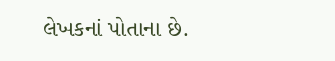લેખકનાં પોતાના છે.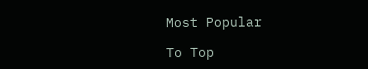Most Popular

To Top